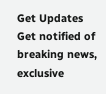Get Updates
Get notified of breaking news, exclusive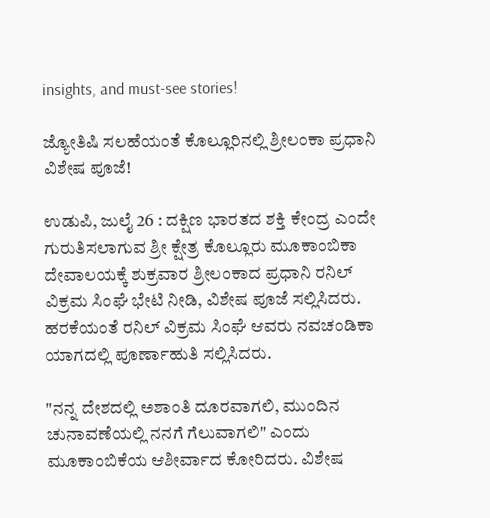insights, and must-see stories!

ಜ್ಯೋತಿಷಿ ಸಲಹೆಯಂತೆ ಕೊಲ್ಲೂರಿನಲ್ಲಿ ‌ಶ್ರೀಲಂಕಾ ಪ್ರಧಾನಿ ವಿಶೇಷ ಪೂಜೆ!

ಉಡುಪಿ, ಜುಲೈ 26 : ದಕ್ಷಿಣ ಭಾರತದ ಶಕ್ತಿ ಕೇಂದ್ರ ಎಂದೇ ಗುರುತಿಸಲಾಗುವ ಶ್ರೀ ಕ್ಷೇತ್ರ ಕೊಲ್ಲೂರು ಮೂಕಾಂಬಿಕಾ ದೇವಾಲಯಕ್ಕೆ ಶುಕ್ರವಾರ ಶ್ರೀಲಂಕಾದ ಪ್ರಧಾನಿ ರನಿಲ್ ವಿಕ್ರಮ ಸಿಂಘೆ ಭೇಟಿ ನೀಡಿ, ವಿಶೇಷ ಪೂಜೆ ಸಲ್ಲಿಸಿದರು. ಹರಕೆಯಂತೆ ರನಿಲ್ ವಿಕ್ರಮ ಸಿಂಘೆ ಆವರು ನವಚಂಡಿಕಾ ಯಾಗದಲ್ಲಿ ಪೂರ್ಣಾಹುತಿ ಸಲ್ಲಿಸಿದರು.

"ನನ್ನ ದೇಶದಲ್ಲಿ ಅಶಾಂತಿ ದೂರವಾಗಲಿ, ಮುಂದಿನ ಚುನಾವಣೆಯಲ್ಲಿ ನನಗೆ ಗೆಲುವಾಗಲಿ" ಎಂದು ಮೂಕಾಂಬಿಕೆಯ ಆಶೀರ್ವಾದ ಕೋರಿದರು. ವಿಶೇಷ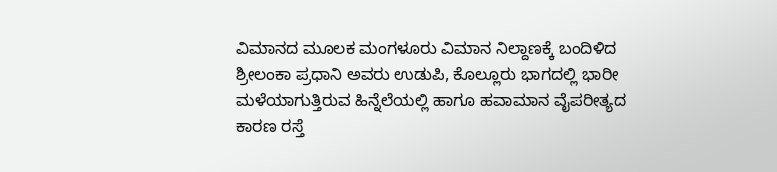ವಿಮಾನದ ಮೂಲಕ ಮಂಗಳೂರು ವಿಮಾನ ನಿಲ್ದಾಣಕ್ಕೆ ಬಂದಿಳಿದ ಶ್ರೀಲಂಕಾ ಪ್ರಧಾನಿ ಅವರು ಉಡುಪಿ, ಕೊಲ್ಲೂರು ಭಾಗದಲ್ಲಿ ಭಾರೀ ಮಳೆಯಾಗುತ್ತಿರುವ ಹಿನ್ನೆಲೆಯಲ್ಲಿ ಹಾಗೂ ಹವಾಮಾನ ವೈಪರೀತ್ಯದ ಕಾರಣ ರಸ್ತೆ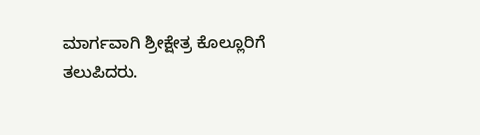ಮಾರ್ಗವಾಗಿ ಶ್ರೀಕ್ಷೇತ್ರ ಕೊಲ್ಲೂರಿಗೆ ತಲುಪಿದರು.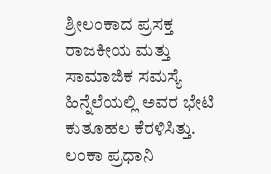ಶ್ರೀಲಂಕಾದ ಪ್ರಸಕ್ತ ರಾಜಕೀಯ ಮತ್ತು ಸಾಮಾಜಿಕ ಸಮಸ್ಯೆ ಹಿನ್ನೆಲೆಯಲ್ಲಿ ಅವರ ಭೇಟಿ ಕುತೂಹಲ ಕೆರಳಿಸಿತ್ತು. ಲಂಕಾ ಪ್ರಧಾನಿ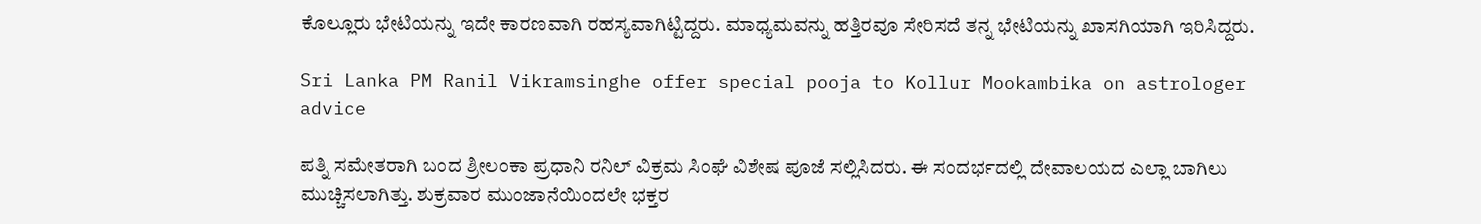ಕೊಲ್ಲೂರು ಭೇಟಿಯನ್ನು ಇದೇ ಕಾರಣವಾಗಿ ರಹಸ್ಯವಾಗಿಟ್ಟಿದ್ದರು. ಮಾಧ್ಯಮವನ್ನು ಹತ್ತಿರವೂ ಸೇರಿಸದೆ ತನ್ನ ಭೇಟಿಯನ್ನು ಖಾಸಗಿಯಾಗಿ ಇರಿಸಿದ್ದರು.

Sri Lanka PM Ranil Vikramsinghe offer special pooja to Kollur Mookambika on astrologer advice

ಪತ್ನಿ ಸಮೇತರಾಗಿ ಬಂದ ಶ್ರೀಲಂಕಾ ಪ್ರಧಾನಿ ರನಿಲ್ ವಿಕ್ರಮ ಸಿಂಘೆ ವಿಶೇಷ ಪೂಜೆ ಸಲ್ಲಿಸಿದರು. ಈ ಸಂದರ್ಭದಲ್ಲಿ ದೇವಾಲಯದ ಎಲ್ಲಾ ಬಾಗಿಲು ಮುಚ್ಚಿಸಲಾಗಿತ್ತು. ಶುಕ್ರವಾರ ಮುಂಜಾನೆಯಿಂದಲೇ ಭಕ್ತರ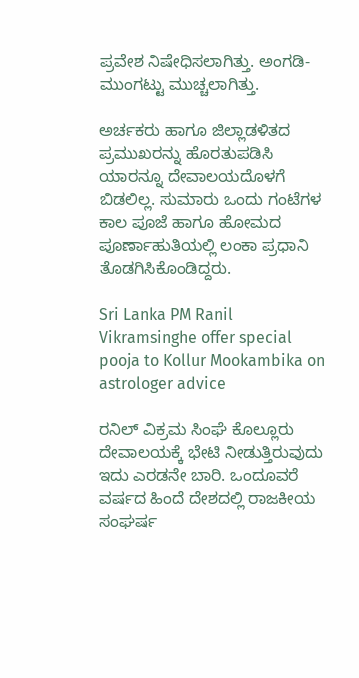ಪ್ರವೇಶ ನಿಷೇಧಿಸಲಾಗಿತ್ತು. ಅಂಗಡಿ- ಮುಂಗಟ್ಟು ಮುಚ್ಚಲಾಗಿತ್ತು.

ಅರ್ಚಕರು ಹಾಗೂ ಜಿಲ್ಲಾಡಳಿತದ ಪ್ರಮುಖರನ್ನು ಹೊರತುಪಡಿಸಿ ಯಾರನ್ನೂ ದೇವಾಲಯದೊಳಗೆ ಬಿಡಲಿಲ್ಲ. ಸುಮಾರು‌ ಒಂದು ಗಂಟೆಗಳ ಕಾಲ ಪೂಜೆ ಹಾಗೂ ಹೋಮದ ಪೂರ್ಣಾಹುತಿಯಲ್ಲಿ ಲಂಕಾ ಪ್ರಧಾನಿ ತೊಡಗಿಸಿಕೊಂಡಿದ್ದರು.

Sri Lanka PM Ranil Vikramsinghe offer special pooja to Kollur Mookambika on astrologer advice

ರನಿಲ್ ವಿಕ್ರಮ ಸಿಂಘೆ ಕೊಲ್ಲೂರು ದೇವಾಲಯಕ್ಕೆ ಭೇಟಿ ನೀಡುತ್ತಿರುವುದು ಇದು ಎರಡನೇ ಬಾರಿ. ಒಂದೂವರೆ ವರ್ಷದ ಹಿಂದೆ ದೇಶದಲ್ಲಿ ರಾಜಕೀಯ ಸಂಘರ್ಷ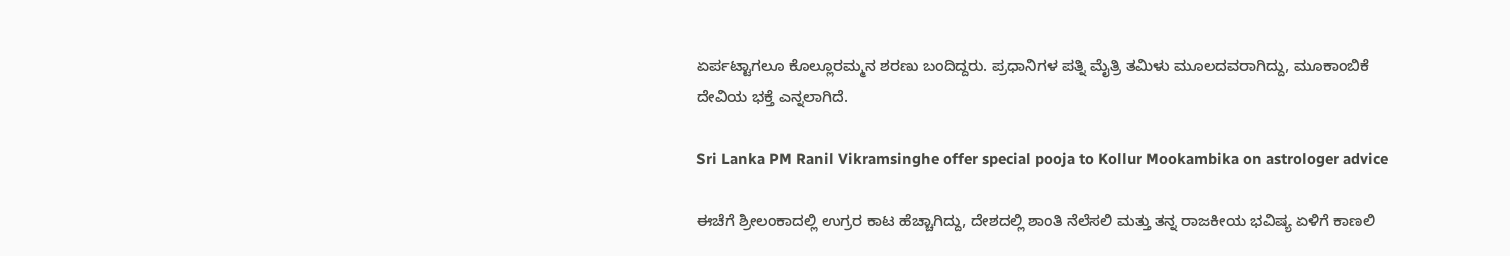ಏರ್ಪಟ್ಟಾಗಲೂ ಕೊಲ್ಲೂರಮ್ಮನ ಶರಣು ಬಂದಿದ್ದರು. ಪ್ರಧಾನಿಗಳ ಪತ್ನಿ ಮೈತ್ರಿ ತಮಿಳು ಮೂಲದವರಾಗಿದ್ದು, ಮೂಕಾಂಬಿಕೆ ದೇವಿಯ ಭಕ್ತೆ ಎನ್ನಲಾಗಿದೆ.

Sri Lanka PM Ranil Vikramsinghe offer special pooja to Kollur Mookambika on astrologer advice

ಈಚೆಗೆ ಶ್ರೀಲಂಕಾದಲ್ಲಿ ಉಗ್ರರ ಕಾಟ ಹೆಚ್ಚಾಗಿದ್ದು, ದೇಶದಲ್ಲಿ ಶಾಂತಿ ನೆಲೆಸಲಿ ಮತ್ತು ತನ್ನ ರಾಜಕೀಯ ಭವಿಷ್ಯ ಏಳಿಗೆ ಕಾಣಲಿ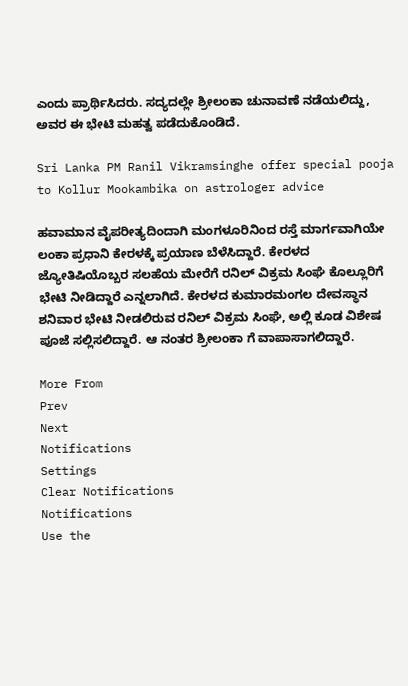ಎಂದು ಪ್ರಾರ್ಥಿಸಿದರು. ಸದ್ಯದಲ್ಲೇ ಶ್ರೀಲಂಕಾ ಚುನಾವಣೆ ನಡೆಯಲಿದ್ದು, ಅವರ ಈ ಭೇಟಿ ಮಹತ್ವ ಪಡೆದುಕೊಂಡಿದೆ.

Sri Lanka PM Ranil Vikramsinghe offer special pooja to Kollur Mookambika on astrologer advice

ಹವಾಮಾನ ವೈಪರೀತ್ಯದಿಂದಾಗಿ ಮಂಗಳೂರಿನಿಂದ ರಸ್ತೆ ಮಾರ್ಗವಾಗಿಯೇ ಲಂಕಾ ಪ್ರಧಾನಿ ಕೇರಳಕ್ಕೆ ಪ್ರಯಾಣ ಬೆಳೆಸಿದ್ದಾರೆ. ಕೇರಳದ ಜ್ಯೋತಿಷಿಯೊಬ್ಬರ ಸಲಹೆಯ ಮೇರೆಗೆ ರನಿಲ್ ವಿಕ್ರಮ ಸಿಂಘೆ ಕೊಲ್ಲೂರಿಗೆ ಭೇಟಿ ನೀಡಿದ್ದಾರೆ ಎನ್ನಲಾಗಿದೆ. ಕೇರಳದ ಕುಮಾರಮಂಗಲ ದೇವಸ್ಥಾನ ಶನಿವಾರ ಭೇಟಿ ನೀಡಲಿರುವ ರನಿಲ್ ವಿಕ್ರಮ ಸಿಂಘೆ, ಅಲ್ಲಿ ಕೂಡ ವಿಶೇಷ ಪೂಜೆ ಸಲ್ಲಿಸಲಿದ್ದಾರೆ. ಆ ನಂತರ ಶ್ರೀಲಂಕಾ ಗೆ ವಾಪಾಸಾಗಲಿದ್ದಾರೆ.

More From
Prev
Next
Notifications
Settings
Clear Notifications
Notifications
Use the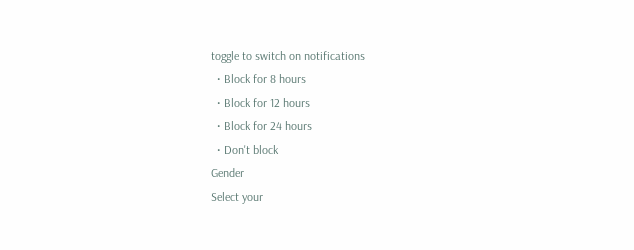toggle to switch on notifications
  • Block for 8 hours
  • Block for 12 hours
  • Block for 24 hours
  • Don't block
Gender
Select your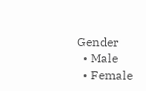Gender
  • Male
  • Female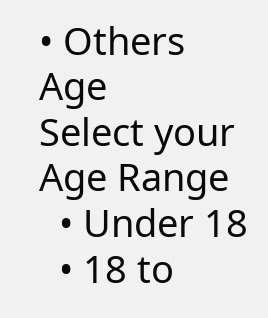• Others
Age
Select your Age Range
  • Under 18
  • 18 to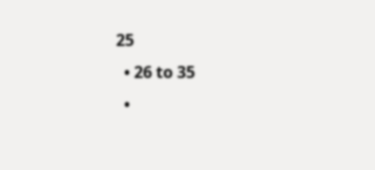25
  • 26 to 35
  •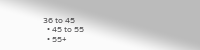36 to 45
  • 45 to 55
  • 55+